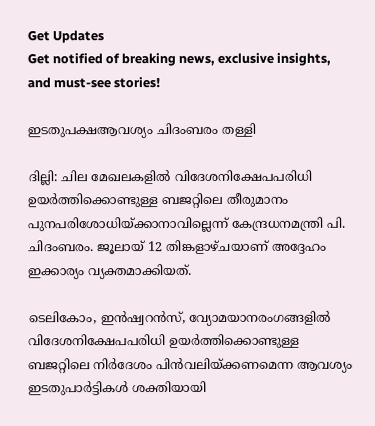Get Updates
Get notified of breaking news, exclusive insights, and must-see stories!

ഇടതുപക്ഷആവശ്യം ചിദംബരം തള്ളി

ദില്ലി: ചില മേഖലകളില്‍ വിദേശനിക്ഷേപപരിധി ഉയര്‍ത്തിക്കൊണ്ടുള്ള ബജറ്റിലെ തീരുമാനം പുനപരിശോധിയ്ക്കാനാവില്ലെന്ന് കേന്ദ്രധനമന്ത്രി പി. ചിദംബരം. ജൂലായ് 12 തിങ്കളാഴ്ചയാണ് അദ്ദേഹം ഇക്കാര്യം വ്യക്തമാക്കിയത്.

ടെലികോം, ഇന്‍ഷ്വറന്‍സ്, വ്യോമയാനരംഗങ്ങളില്‍ വിദേശനിക്ഷേപപരിധി ഉയര്‍ത്തിക്കൊണ്ടുള്ള ബജറ്റിലെ നിര്‍ദേശം പിന്‍വലിയ്ക്കണമെന്ന ആവശ്യം ഇടതുപാര്‍ട്ടികള്‍ ശക്തിയായി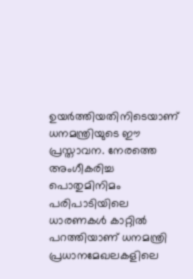ഉയര്‍ത്തിയതിനിടെയാണ് ധനമന്ത്രിയുടെ ഈ പ്രസ്താവന. നേരത്തെ അംഗീകരിച്ച പൊതുമിനിമം പരിപാടിയിലെ ധാരണകള്‍ കാറ്റില്‍ പറത്തിയാണ് ധനമന്ത്രി പ്രധാനമേഖലകളിലെ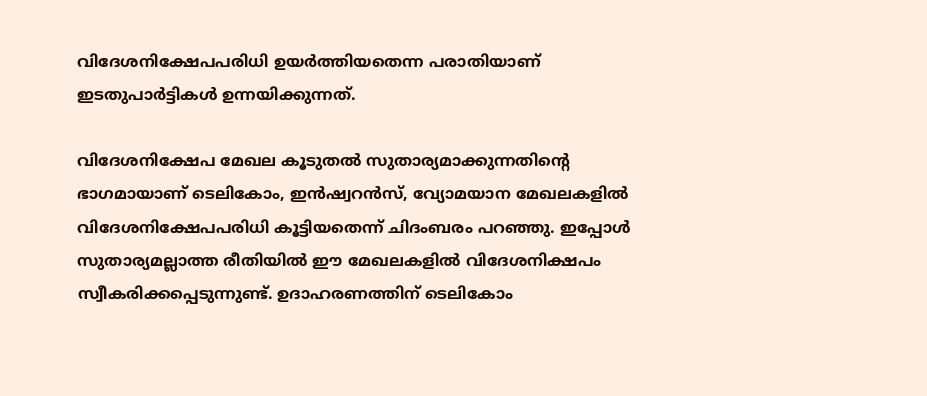വിദേശനിക്ഷേപപരിധി ഉയര്‍ത്തിയതെന്ന പരാതിയാണ് ഇടതുപാര്‍ട്ടികള്‍ ഉന്നയിക്കുന്നത്.

വിദേശനിക്ഷേപ മേഖല കൂടുതല്‍ സുതാര്യമാക്കുന്നതിന്റെ ഭാഗമായാണ് ടെലികോം, ഇന്‍ഷ്വറന്‍സ്, വ്യോമയാന മേഖലകളില്‍ വിദേശനിക്ഷേപപരിധി കൂട്ടിയതെന്ന് ചിദംബരം പറഞ്ഞു. ഇപ്പോള്‍ സുതാര്യമല്ലാത്ത രീതിയില്‍ ഈ മേഖലകളില്‍ വിദേശനിക്ഷപം സ്വീകരിക്കപ്പെടുന്നുണ്ട്. ഉദാഹരണത്തിന് ടെലികോം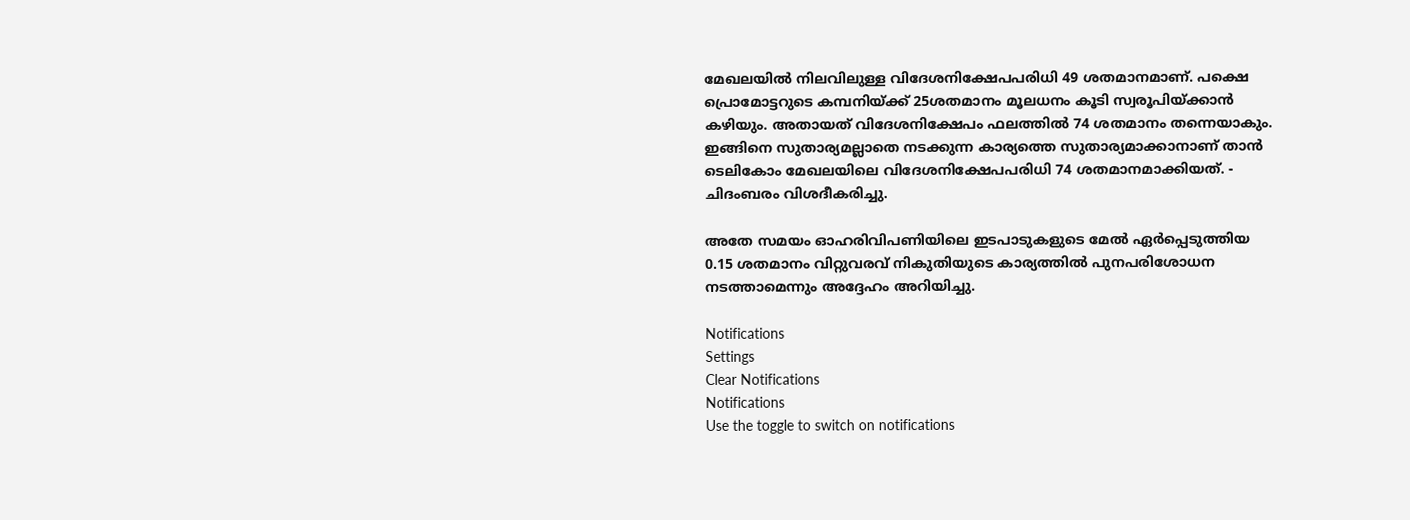മേഖലയില്‍ നിലവിലുള്ള വിദേശനിക്ഷേപപരിധി 49 ശതമാനമാണ്. പക്ഷെ പ്രൊമോട്ടറുടെ കമ്പനിയ്ക്ക് 25ശതമാനം മൂലധനം കൂടി സ്വരൂപിയ്ക്കാന്‍ കഴിയും. അതായത് വിദേശനിക്ഷേപം ഫലത്തില്‍ 74 ശതമാനം തന്നെയാകും. ഇങ്ങിനെ സുതാര്യമല്ലാതെ നടക്കുന്ന കാര്യത്തെ സുതാര്യമാക്കാനാണ് താന്‍ ടെലികോം മേഖലയിലെ വിദേശനിക്ഷേപപരിധി 74 ശതമാനമാക്കിയത്. - ചിദംബരം വിശദീകരിച്ചു.

അതേ സമയം ഓഹരിവിപണിയിലെ ഇടപാടുകളുടെ മേല്‍ ഏര്‍പ്പെടുത്തിയ 0.15 ശതമാനം വിറ്റുവരവ് നികുതിയുടെ കാര്യത്തില്‍ പുനപരിശോധന നടത്താമെന്നും അദ്ദേഹം അറിയിച്ചു.

Notifications
Settings
Clear Notifications
Notifications
Use the toggle to switch on notifications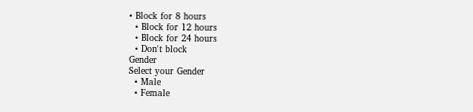• Block for 8 hours
  • Block for 12 hours
  • Block for 24 hours
  • Don't block
Gender
Select your Gender
  • Male
  • Female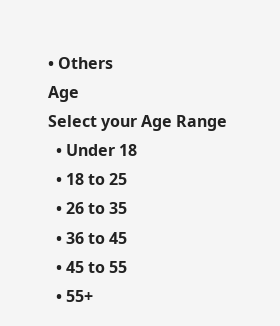• Others
Age
Select your Age Range
  • Under 18
  • 18 to 25
  • 26 to 35
  • 36 to 45
  • 45 to 55
  • 55+